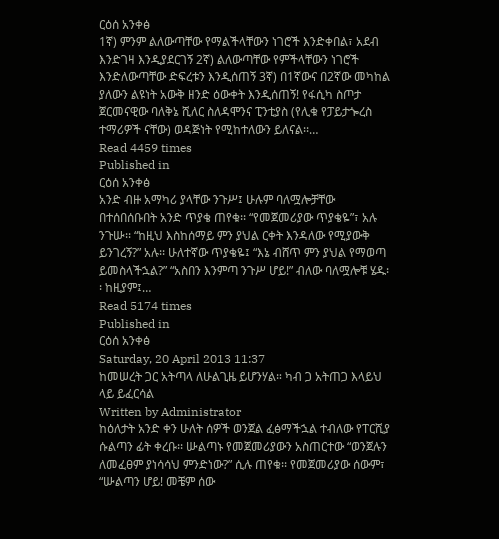ርዕሰ አንቀፅ
1ኛ) ምንም ልለውጣቸው የማልችላቸውን ነገሮች እንድቀበል፣ አደብ እንድገዛ እንዲያደርገኝ 2ኛ) ልለውጣቸው የምችላቸውን ነገሮች እንድለውጣቸው ድፍረቱን እንዲሰጠኝ 3ኛ) በ1ኛውና በ2ኛው መካከል ያለውን ልዩነት አውቅ ዘንድ ዕውቀት እንዲሰጠኝ! የፋሲካ ስጦታ ጀርመናዊው ባለቅኔ ሺለር ስለዳሞንና ፒንቲያስ (የሊቁ የፓይታጐረስ ተማሪዎች ናቸው) ወዳጅነት የሚከተለውን ይለናል፡፡…
Read 4459 times
Published in
ርዕሰ አንቀፅ
አንድ ብዙ አማካሪ ያላቸው ንጉሥ፤ ሁሉም ባለሟሎቻቸው በተሰበሰቡበት አንድ ጥያቄ ጠየቁ፡፡ “የመጀመሪያው ጥያቄዬ”፣ አሉ ንጉሡ፡፡ “ከዚህ እስከሰማይ ምን ያህል ርቀት እንዳለው የሚያውቅ ይንገረኝ?” አሉ፡፡ ሁለተኛው ጥያቄዬ፤ “እኔ ብሸጥ ምን ያህል የማወጣ ይመስላችኋል?” “አስበን እንምጣ ንጉሥ ሆይ!” ብለው ባለሟሎቹ ሄዱ፡፡ ከዚያም፤…
Read 5174 times
Published in
ርዕሰ አንቀፅ
Saturday, 20 April 2013 11:37
ከመሠረት ጋር አትጣላ ለሁልጊዜ ይሆንሃል። ካብ ጋ አትጠጋ እላይህ ላይ ይፈርሳል
Written by Administrator
ከዕለታት አንድ ቀን ሁለት ሰዎች ወንጀል ፈፅማችኋል ተብለው የፐርሺያ ሱልጣን ፊት ቀረቡ፡፡ ሡልጣኑ የመጀመሪያውን አስጠርተው “ወንጀሉን ለመፈፀም ያነሳሳህ ምንድነው?” ሲሉ ጠየቁ፡፡ የመጀመሪያው ሰውም፣ “ሡልጣን ሆይ! መቼም ሰው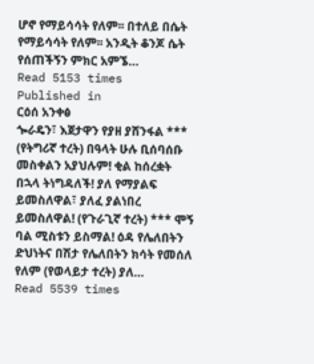ሆኖ የማይሳሳት የለም፡፡ በተለይ በሴት የማይሳሳት የለም፡፡ አንዲት ቆንጆ ሴት የሰጠችኝን ምክር አምኜ…
Read 5153 times
Published in
ርዕሰ አንቀፅ
ጐራዴን፣ እጀታዋን የያዘ ያሸንፋል *** (የትግሪኛ ተረት) በዓላት ሁሉ ቢሰባሰቡ መስቀልን አያህሉም! ቂል ከሰረቋት በኋላ ትነግዳለች! ያለ የማያልፍ ይመስለዋል፣ ያለፈ ያልነበረ ይመስለዋል! (የጉራጊኛ ተረት) *** ሞኝ ባል ሚስቱን ይስማል! ዕዳ የሌለበትን ድህነትና በሽታ የሌለበትን ክሳት የመሰለ የለም (የወላይታ ተረት) ያለ…
Read 5539 times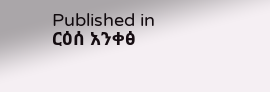Published in
ርዕሰ አንቀፅ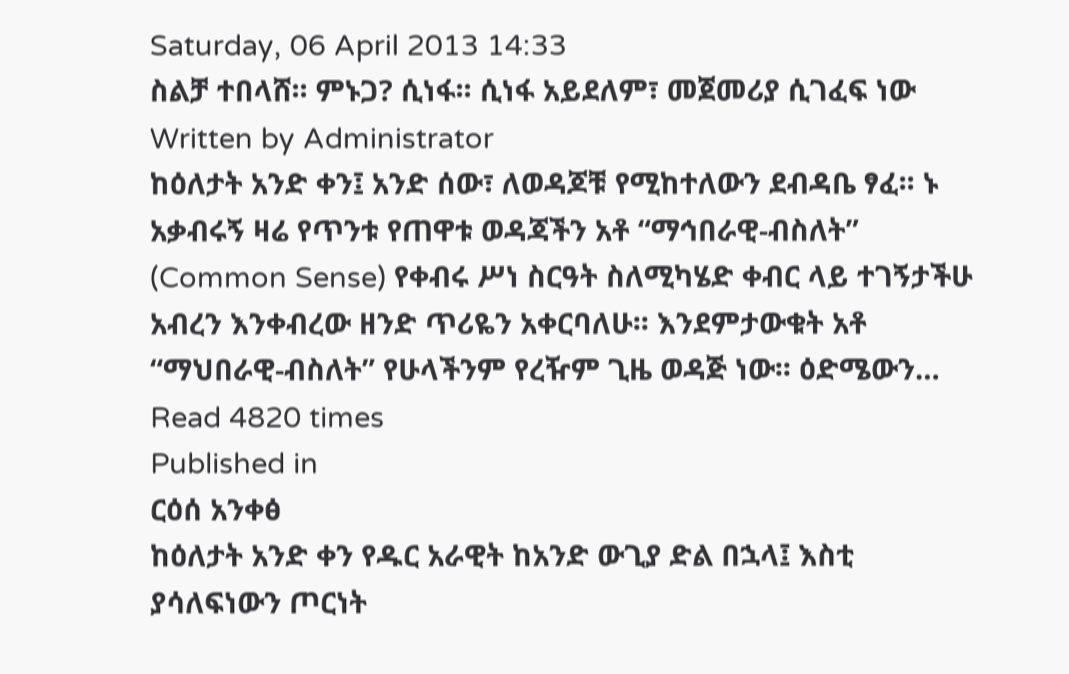Saturday, 06 April 2013 14:33
ስልቻ ተበላሸ፡፡ ምኑጋ? ሲነፋ፡፡ ሲነፋ አይደለም፣ መጀመሪያ ሲገፈፍ ነው
Written by Administrator
ከዕለታት አንድ ቀን፤ አንድ ሰው፣ ለወዳጆቹ የሚከተለውን ደብዳቤ ፃፈ፡፡ ኑ አቃብሩኝ ዛሬ የጥንቱ የጠዋቱ ወዳጃችን አቶ “ማኅበራዊ-ብስለት” (Common Sense) የቀብሩ ሥነ ስርዓት ስለሚካሄድ ቀብር ላይ ተገኝታችሁ አብረን እንቀብረው ዘንድ ጥሪዬን አቀርባለሁ፡፡ እንደምታውቁት አቶ “ማህበራዊ-ብስለት” የሁላችንም የረዥም ጊዜ ወዳጅ ነው፡፡ ዕድሜውን…
Read 4820 times
Published in
ርዕሰ አንቀፅ
ከዕለታት አንድ ቀን የዱር አራዊት ከአንድ ውጊያ ድል በኋላ፤ እስቲ ያሳለፍነውን ጦርነት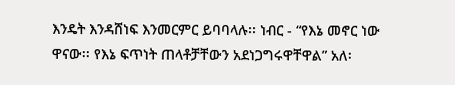እንዴት እንዳሸነፍ እንመርምር ይባባላሉ፡፡ ነብር - “የእኔ መኖር ነው ዋናው፡፡ የእኔ ፍጥነት ጠላቶቻቸውን አደነጋግሩዋቸዋል” አለ፡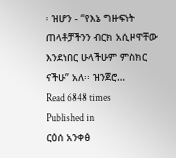፡ ዝሆን - “የእኔ ግዙፍነት ጠላቶቻችንን ብርክ አሲዞዋቸው እንደነበር ሁላችሁም ምስክር ናችሁ” አለ፡፡ ዝንጀሮ…
Read 6848 times
Published in
ርዕሰ አንቀፅ